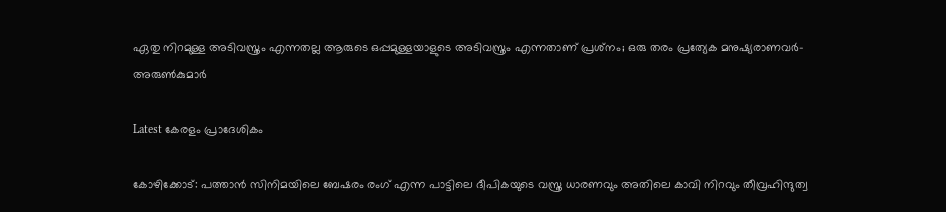ഏതു നിറമുള്ള അടിവസ്ത്രം എന്നതല്ല ആരുടെ ഒപ്പമുള്ളയാളുടെ അടിവസ്ത്രം എന്നതാണ് പ്രശ്‌നം; ഒരു തരം പ്രത്യേക മനുഷ്യരാണവര്‍- അരുണ്‍കുമാര്‍

Latest കേരളം പ്രാദേശികം

കോഴിക്കോട്: പത്താന്‍ സിനിമയിലെ ബേഷരം രംഗ് എന്ന പാട്ടിലെ ദീപികയുടെ വസ്ത്ര ധാരണവും അതിലെ കാവി നിറവും തീവ്രഹിന്ദുത്വ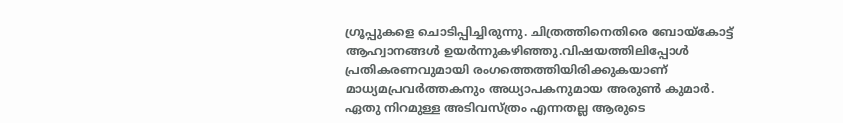ഗ്രൂപ്പുകളെ ചൊടിപ്പിച്ചിരുന്നു. ചിത്രത്തിനെതിരെ ബോയ്കോട്ട് ആഹ്വാനങ്ങള്‍ ഉയര്‍ന്നുകഴിഞ്ഞു.വിഷയത്തിലിപ്പോള്‍ പ്രതികരണവുമായി രംഗത്തെത്തിയിരിക്കുകയാണ് മാധ്യമപ്രവര്‍ത്തകനും അധ്യാപകനുമായ അരുണ്‍ കുമാര്‍. ഏതു നിറമുള്ള അടിവസ്ത്രം എന്നതല്ല ആരുടെ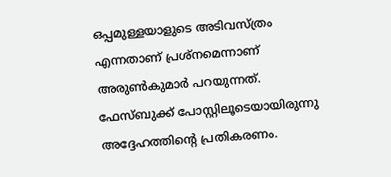ഒപ്പമുള്ളയാളുടെ അടിവസ്ത്രം എന്നതാണ് പ്രശ്‌നമെന്നാണ് അരുണ്‍കുമാര്‍ പറയുന്നത്. ഫേസ്ബുക്ക് പോസ്റ്റിലൂടെയായിരുന്നു അദ്ദേഹത്തിന്റെ പ്രതികരണം.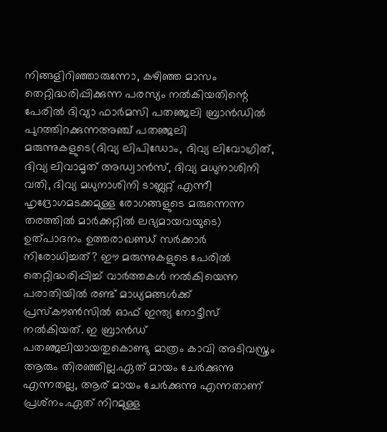നിങ്ങളിറിഞ്ഞാരുന്നോ, കഴിഞ്ഞ മാസം തെറ്റിദ്ധരിപ്പിക്കുന്ന പരസ്യം നല്‍കിയതിന്റെ പേരില്‍ ദിവ്യാ ഫാര്‍മസി പതഞ്ജലി ബ്രാന്‍ഡില്‍ പുറത്തിറക്കുന്നഅഞ്ച് പതഞ്ജലി മരുന്നുകളുടെ(ദിവ്യ ലിപിഡോം, ദിവ്യ ലിവോഗ്രിത്, ദിവ്യ ലിവാമൃത് അഡ്വാന്‍സ്, ദിവ്യ മധുനാശിനി വതി, ദിവ്യ മധുനാശിനി ടാബ്ലറ്റ് എന്നീ ഹൃദ്രോഗമടക്കമുള്ള രോഗങ്ങളുടെ മരുന്നെന്ന തരത്തില്‍ മാര്‍ക്കറ്റില്‍ ലഭ്യമായവയുടെ) ഉത്പാദനം ഉത്തരാഖണ്ഡ് സര്‍ക്കാര്‍ നിരോധിച്ചത്? ഈ മരുന്നുകളുടെ പേരില്‍ തെറ്റിദ്ധരിപ്പിച്ച് വാര്‍ത്തകള്‍ നല്‍കിയെന്ന പരാതിയില്‍ രണ്ട് മാധ്യമങ്ങള്‍ക്ക് പ്രസ്‌കൗണ്‍സില്‍ ഓഫ് ഇന്ത്യ നോട്ടീസ് നല്‍കിയത്. ഇ ബ്രാന്‍ഡ് പതഞ്ജലിയായതുകൊണ്ടു മാത്രം കാവി അടിവസ്ത്രം ആരും തിരഞ്ഞില്ല.ഏത് മായം ചേര്‍ക്കുന്നു എന്നതല്ല, ആര് മായം ചേര്‍ക്കുന്നു എന്നതാണ് പ്രശ്‌നം.ഏത് നിറമുള്ള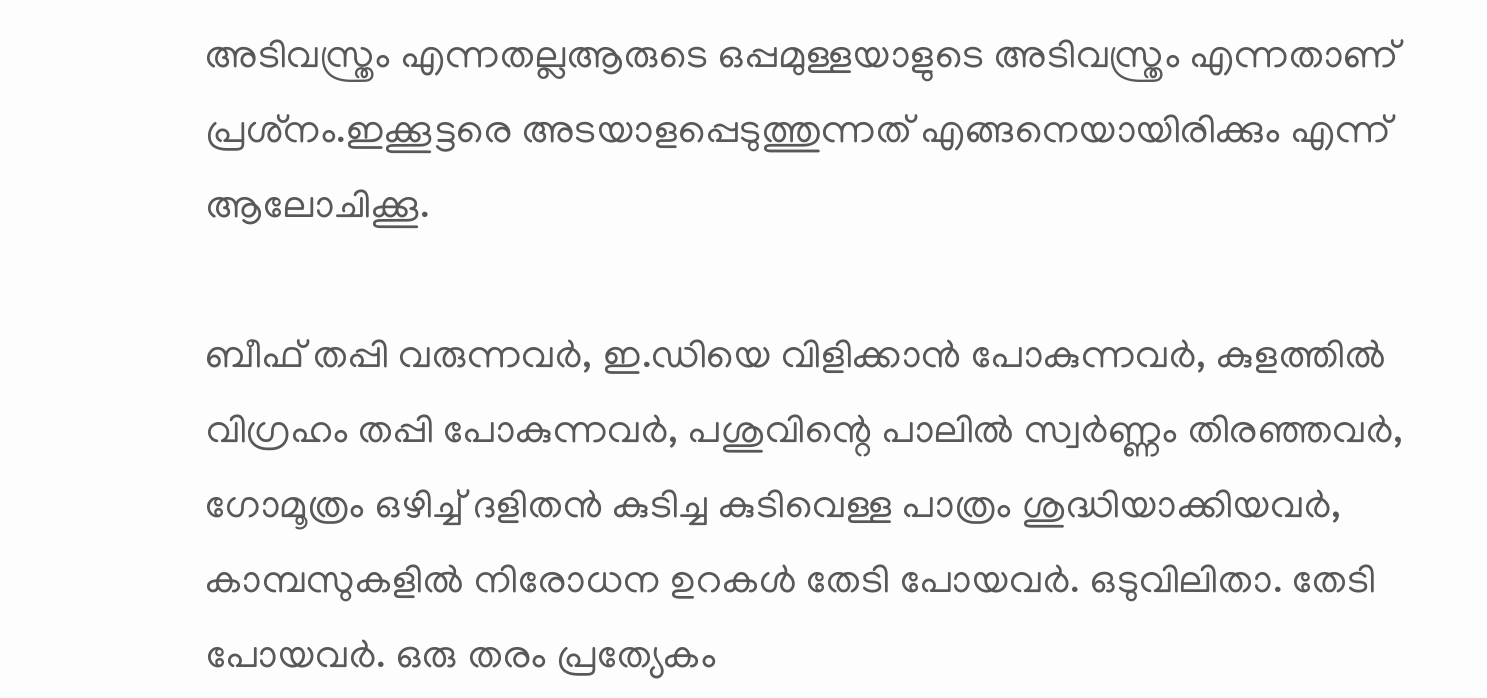അടിവസ്ത്രം എന്നതല്ലആരുടെ ഒപ്പമുള്ളയാളുടെ അടിവസ്ത്രം എന്നതാണ് പ്രശ്‌നം.ഇക്കൂട്ടരെ അടയാളപ്പെടുത്തുന്നത് എങ്ങനെയായിരിക്കും എന്ന് ആലോചിക്കൂ.

ബീഫ് തപ്പി വരുന്നവര്‍, ഇ.ഡിയെ വിളിക്കാന്‍ പോകുന്നവര്‍, കുളത്തില്‍ വിഗ്രഹം തപ്പി പോകുന്നവര്‍, പശുവിന്റെ പാലില്‍ സ്വര്‍ണ്ണം തിരഞ്ഞവര്‍, ഗോമൂത്രം ഒഴിച്ച് ദളിതന്‍ കുടിച്ച കുടിവെള്ള പാത്രം ശുദ്ധിയാക്കിയവര്‍, കാമ്പസുകളില്‍ നിരോധന ഉറകള്‍ തേടി പോയവര്‍. ഒടുവിലിതാ. തേടി പോയവര്‍. ഒരു തരം പ്രത്യേകം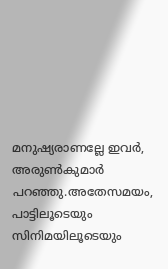മനുഷ്യരാണല്ലേ ഇവര്‍, അരുണ്‍കുമാര്‍ പറഞ്ഞു.അതേസമയം, പാട്ടിലൂടെയും സിനിമയിലൂടെയും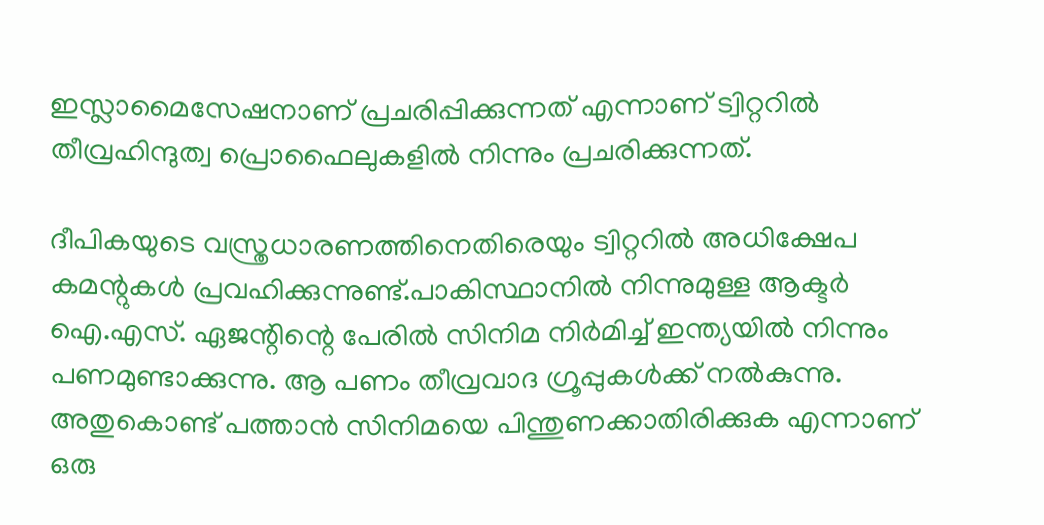ഇസ്ലാമൈസേഷനാണ് പ്രചരിപ്പിക്കുന്നത് എന്നാണ് ട്വിറ്ററില്‍ തീവ്രഹിന്ദുത്വ പ്രൊഫൈലുകളില്‍ നിന്നും പ്രചരിക്കുന്നത്.

ദീപികയുടെ വസ്ത്രധാരണത്തിനെതിരെയും ട്വിറ്ററില്‍ അധിക്ഷേപ കമന്റുകള്‍ പ്രവഹിക്കുന്നുണ്ട്.പാകിസ്ഥാനില്‍ നിന്നുമുള്ള ആക്ടര്‍ ഐ.എസ്. ഏജന്റിന്റെ പേരില്‍ സിനിമ നിര്‍മിച്ച് ഇന്ത്യയില്‍ നിന്നും പണമുണ്ടാക്കുന്നു. ആ പണം തീവ്രവാദ ഗ്രൂപ്പുകള്‍ക്ക് നല്‍കുന്നു. അതുകൊണ്ട് പത്താന്‍ സിനിമയെ പിന്തുണക്കാതിരിക്കുക എന്നാണ് ഒരു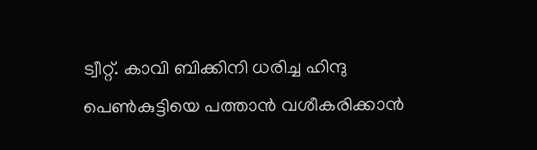ട്വീറ്റ്. കാവി ബിക്കിനി ധരിച്ച ഹിന്ദു പെണ്‍കുട്ടിയെ പത്താന്‍ വശീകരിക്കാന്‍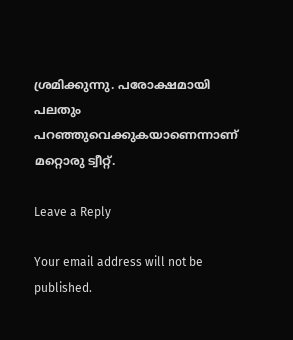ശ്രമിക്കുന്നു. പരോക്ഷമായി പലതും പറഞ്ഞുവെക്കുകയാണെന്നാണ് മറ്റൊരു ട്വീറ്റ്.

Leave a Reply

Your email address will not be published.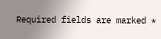Required fields are marked *